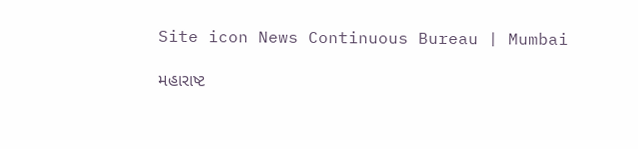Site icon News Continuous Bureau | Mumbai

મહારાષ્ટ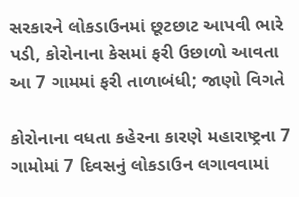સરકારને લોકડાઉનમાં છૂટછાટ આપવી ભારે પડી, કોરોનાના કેસમાં ફરી ઉછાળો આવતા આ 7 ગામમાં ફરી તાળાબંધી; જાણો વિગતે

કોરોનાના વધતા કહેરના કારણે મહારાષ્ટ્રના 7 ગામોમાં 7 દિવસનું લોકડાઉન લગાવવામાં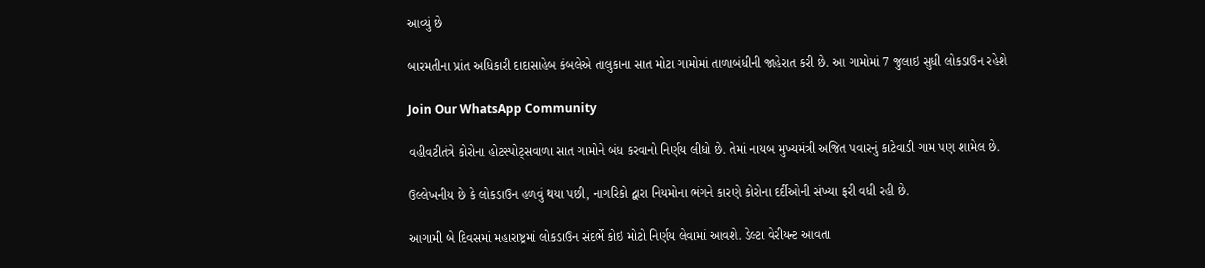આવ્યું છે

બારમતીના પ્રાંત અધિકારી દાદાસાહેબ કંબલેએ તાલુકાના સાત મોટા ગામોમાં તાળાબંધીની જાહેરાત કરી છે. આ ગામોમાં 7 જુલાઇ સુધી લોકડાઉન રહેશે

Join Our WhatsApp Community

વહીવટીતંત્રે કોરોના હોટસ્પોટ્સવાળા સાત ગામોને બંધ કરવાનો નિર્ણય લીધો છે. તેમાં નાયબ મુખ્યમંત્રી અજિત પવારનું કાટેવાડી ગામ પણ શામેલ છે.

ઉલ્લેખનીય છે કે લોકડાઉન હળવું થયા પછી, નાગરિકો દ્વારા નિયમોના ભંગને કારણે કોરોના દર્દીઓની સંખ્યા ફરી વધી રહી છે.

આગામી બે દિવસમાં મહારાષ્ટ્રમાં લોકડાઉન સંદર્ભે કોઇ મોટો નિર્ણય લેવામાં આવશે. ડેલ્ટા વેરીયન્ટ આવતા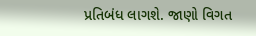પ્રતિબંધ લાગશે. જાણો વિગત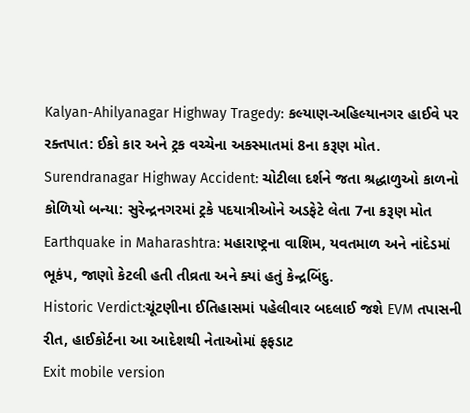Kalyan-Ahilyanagar Highway Tragedy: કલ્યાણ-અહિલ્યાનગર હાઈવે પર રક્તપાત: ઈકો કાર અને ટ્રક વચ્ચેના અકસ્માતમાં 8ના કરૂણ મોત.
Surendranagar Highway Accident: ચોટીલા દર્શને જતા શ્રદ્ધાળુઓ કાળનો કોળિયો બન્યા: સુરેન્દ્રનગરમાં ટ્રકે પદયાત્રીઓને અડફેટે લેતા 7ના કરૂણ મોત
Earthquake in Maharashtra: મહારાષ્ટ્રના વાશિમ, યવતમાળ અને નાંદેડમાં ભૂકંપ, જાણો કેટલી હતી તીવ્રતા અને ક્યાં હતું કેન્દ્રબિંદુ.
Historic Verdict:ચૂંટણીના ઈતિહાસમાં પહેલીવાર બદલાઈ જશે EVM તપાસની રીત, હાઈકોર્ટના આ આદેશથી નેતાઓમાં ફફડાટ
Exit mobile version